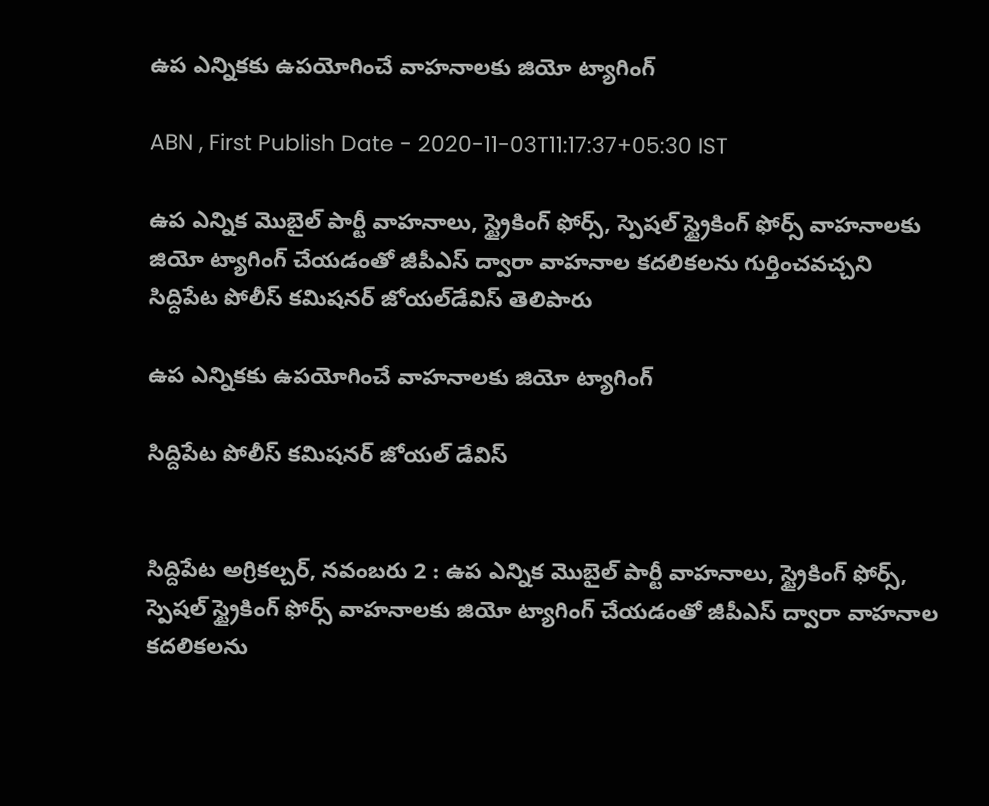ఉప ఎన్నికకు ఉపయోగించే వాహనాలకు జియో ట్యాగింగ్‌

ABN , First Publish Date - 2020-11-03T11:17:37+05:30 IST

ఉప ఎన్నిక మొబైల్‌ పార్టీ వాహనాలు, స్ట్రైకింగ్‌ ఫోర్స్‌, స్పెషల్‌ స్ట్రైకింగ్‌ ఫోర్స్‌ వాహనాలకు జియో ట్యాగింగ్‌ చేయడంతో జీపీఎస్‌ ద్వారా వాహనాల కదలికలను గుర్తించవచ్చని సిద్దిపేట పోలీస్‌ కమిషనర్‌ జోయల్‌డేవిస్‌ తెలిపారు

ఉప ఎన్నికకు ఉపయోగించే వాహనాలకు జియో ట్యాగింగ్‌

సిద్దిపేట పోలీస్‌ కమిషనర్‌ జోయల్‌ డేవిస్‌


సిద్దిపేట అగ్రికల్చర్‌, నవంబరు 2 : ఉప ఎన్నిక మొబైల్‌ పార్టీ వాహనాలు, స్ట్రైకింగ్‌ ఫోర్స్‌, స్పెషల్‌ స్ట్రైకింగ్‌ ఫోర్స్‌ వాహనాలకు జియో ట్యాగింగ్‌ చేయడంతో జీపీఎస్‌ ద్వారా వాహనాల కదలికలను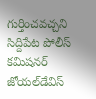గుర్తించవచ్చని సిద్దిపేట పోలీస్‌ కమిషనర్‌ జోయల్‌డేవిస్‌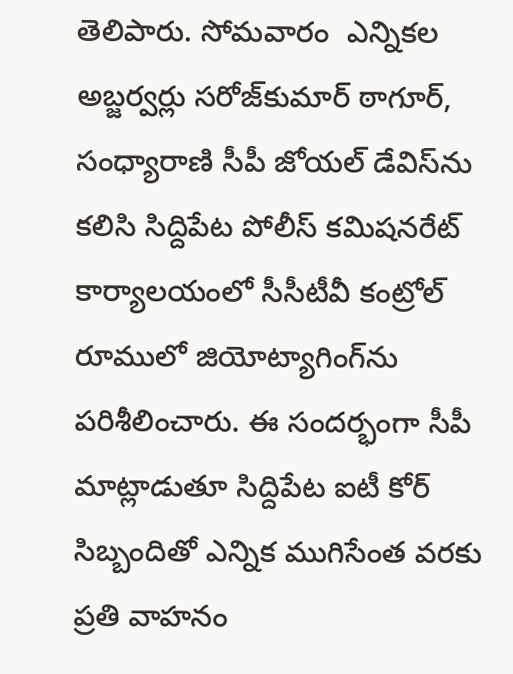తెలిపారు. సోమవారం  ఎన్నికల అబ్జర్వర్లు సరోజ్‌కుమార్‌ ఠాగూర్‌, సంధ్యారాణి సీపీ జోయల్‌ డేవిస్‌ను కలిసి సిద్దిపేట పోలీస్‌ కమిషనరేట్‌ కార్యాలయంలో సీసీటీవీ కంట్రోల్‌ రూములో జియోట్యాగింగ్‌ను పరిశీలించారు. ఈ సందర్భంగా సీపీ మాట్లాడుతూ సిద్దిపేట ఐటీ కోర్‌ సిబ్బందితో ఎన్నిక ముగిసేంత వరకు ప్రతి వాహనం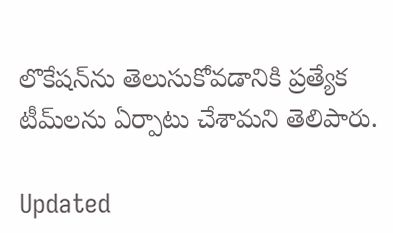లొకేషన్‌ను తెలుసుకోవడానికి ప్రత్యేక టీమ్‌లను ఏర్పాటు చేశామని తెలిపారు.

Updated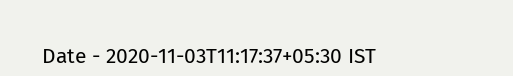Date - 2020-11-03T11:17:37+05:30 IST